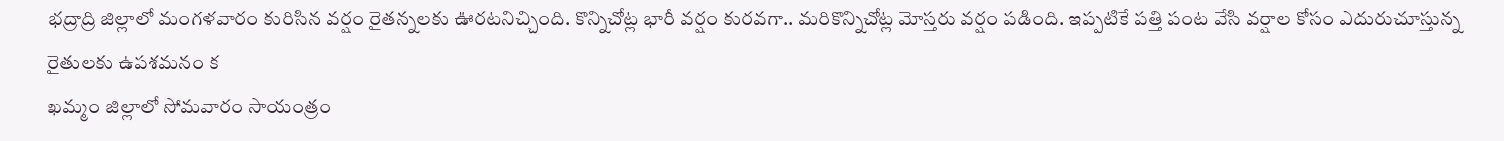భద్రాద్రి జిల్లాలో మంగళవారం కురిసిన వర్షం రైతన్నలకు ఊరటనిచ్చింది. కొన్నిచోట్ల భారీ వర్షం కురవగా.. మరికొన్నిచోట్ల మోస్తరు వర్షం పడింది. ఇప్పటికే పత్తి పంట వేసి వర్షాల కోసం ఎదురుచూస్తున్న రైతులకు ఉపశమనం క
ఖమ్మం జిల్లాలో సోమవారం సాయంత్రం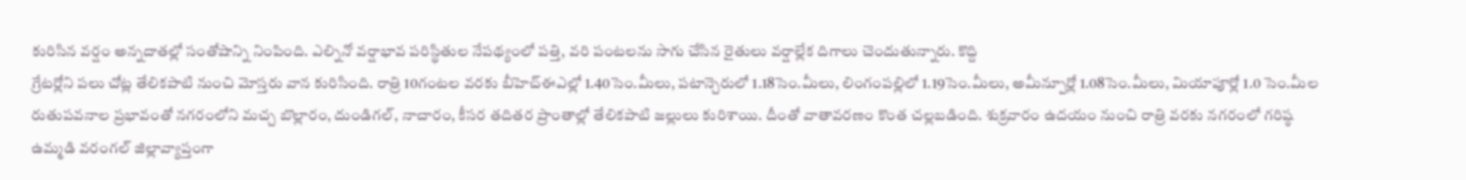కురిసిన వర్షం అన్నదాతల్లో సంతోషాన్ని నింపింది. ఎల్నినో వర్షాభావ పరిస్థితుల నేపథ్యంలో పత్తి, వరి పంటలను సాగు చేసిన రైతులు వర్షాల్లేక దిగాలు చెందుతున్నారు. కొద్ది
గ్రేటర్లోని పలు చోట్ల తేలికపాటి నుంచి మోస్తరు వాన కురిసింది. రాత్రి 10గంటల వరకు బీహెచ్ఈఎల్లో 1.40సెం.మీలు, పటాన్చెరులో 1.18సెం.మీలు, లింగంపల్లిలో 1.19సెం.మీలు, అమీన్పూర్లో 1.08సెం.మీలు, మియాపూర్లో 1.0 సెం.మీల
రుతుపవనాల ప్రభావంతో నగరంలోని మచ్చ బొల్లారం, దుండిగల్, నాచారం, కీసర తదితర ప్రాంతాల్లో తేలికపాటి జల్లులు కురిశాయి. దీంతో వాతావరణం కొంత చల్లబడింది. శుక్రవారం ఉదయం నుంచి రాత్రి వరకు నగరంలో గరిష్ఠ
ఉమ్మడి వరంగల్ జిల్లావ్యాప్తంగా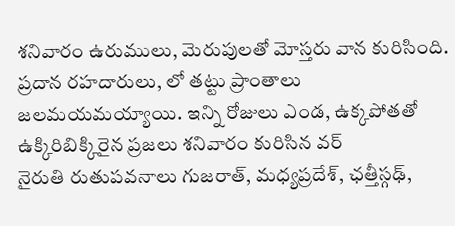శనివారం ఉరుములు, మెరుపులతో మోస్తరు వాన కురిసింది. ప్రదాన రహదారులు, లో తట్టు ప్రాంతాలు జలమయమయ్యాయి. ఇన్ని రోజులు ఎండ, ఉక్కపోతతో ఉక్కిరిబిక్కిరైన ప్రజలు శనివారం కురిసిన వర్
నైరుతి రుతుపవనాలు గుజరాత్, మధ్యప్రదేశ్, ఛత్తీస్గఢ్,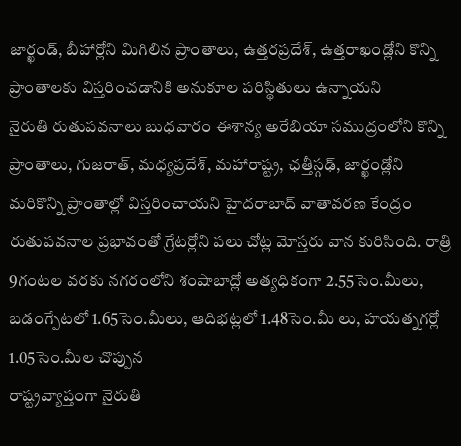జార్ఖండ్, బీహార్లోని మిగిలిన ప్రాంతాలు, ఉత్తరప్రదేశ్, ఉత్తరాఖండ్లోని కొన్ని ప్రాంతాలకు విస్తరించడానికి అనుకూల పరిస్థితులు ఉన్నాయని
నైరుతి రుతుపవనాలు బుధవారం ఈశాన్య అరేబియా సముద్రంలోని కొన్ని ప్రాంతాలు, గుజరాత్, మధ్యప్రదేశ్, మహారాష్ట్ర, ఛత్తీస్గఢ్, జార్ఖండ్లోని మరికొన్ని ప్రాంతాల్లో విస్తరించాయని హైదరాబాద్ వాతావరణ కేంద్రం
రుతుపవనాల ప్రభావంతో గ్రేటర్లోని పలు చోట్ల మోస్తరు వాన కురిసింది. రాత్రి 9గంటల వరకు నగరంలోని శంషాబాద్లో అత్యధికంగా 2.55సెం.మీలు, బడంగ్పేటలో 1.65సెం.మీలు, ఆదిభట్లలో 1.48సెం.మీ లు, హయత్నగర్లో 1.05సెం.మీల చొప్పున
రాష్ట్రవ్యాప్తంగా నైరుతి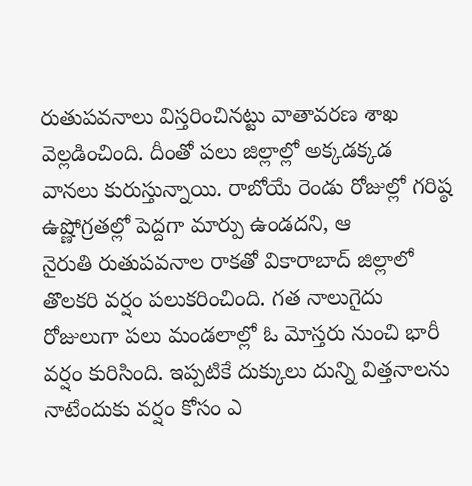రుతుపవనాలు విస్తరించినట్టు వాతావరణ శాఖ వెల్లడించింది. దీంతో పలు జిల్లాల్లో అక్కడక్కడ వానలు కురుస్తున్నాయి. రాబోయే రెండు రోజుల్లో గరిష్ఠ ఉష్ణోగ్రతల్లో పెద్దగా మార్పు ఉండదని, ఆ
నైరుతి రుతుపవనాల రాకతో వికారాబాద్ జిల్లాలో తొలకరి వర్షం పలుకరించింది. గత నాలుగైదు రోజులుగా పలు మండలాల్లో ఓ మోస్తరు నుంచి భారీ వర్షం కురిసింది. ఇప్పటికే దుక్కులు దున్ని విత్తనాలను నాటేందుకు వర్షం కోసం ఎ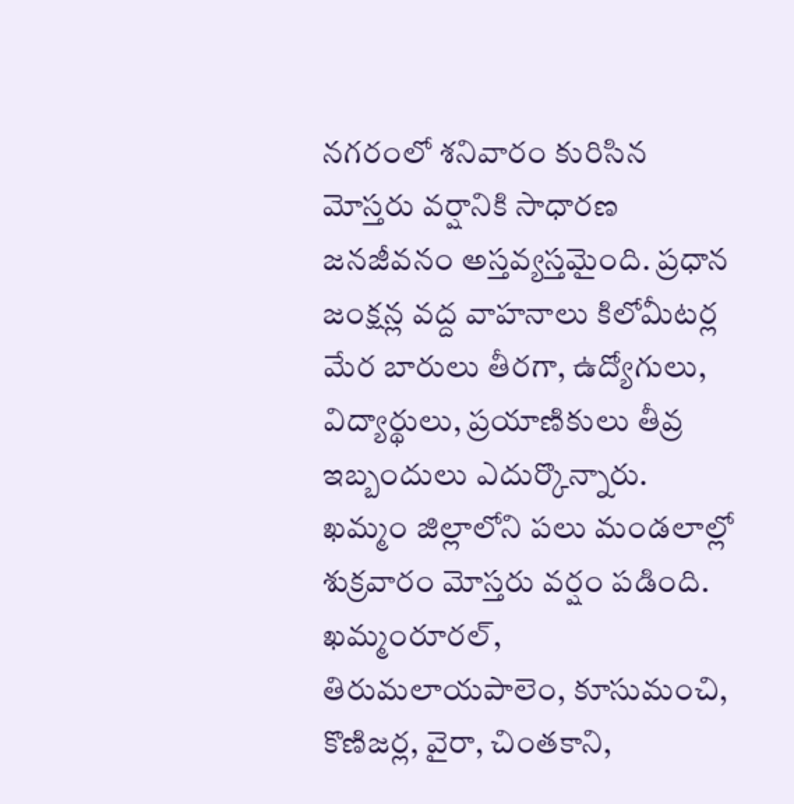నగరంలో శనివారం కురిసిన మోస్తరు వర్షానికి సాధారణ జనజీవనం అస్తవ్యస్తమైంది. ప్రధాన జంక్షన్ల వద్ద వాహనాలు కిలోమీటర్ల మేర బారులు తీరగా, ఉద్యోగులు, విద్యార్థులు, ప్రయాణికులు తీవ్ర ఇబ్బందులు ఎదుర్కొన్నారు.
ఖమ్మం జిల్లాలోని పలు మండలాల్లో శుక్రవారం మోస్తరు వర్షం పడింది. ఖమ్మంరూరల్, తిరుమలాయపాలెం, కూసుమంచి, కొణిజర్ల, వైరా, చింతకాని,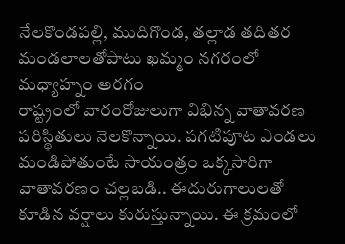నేలకొండపల్లి, ముదిగొండ, తల్లాడ తదితర మండలాలతోపాటు ఖమ్మం నగరంలో మధ్యాహ్నం అరగం
రాష్ట్రంలో వారంరోజులుగా విభిన్న వాతావరణ పరిస్థితులు నెలకొన్నాయి. పగటిపూట ఎండలు మండిపోతుంటే సాయంత్రం ఒక్కసారిగా వాతావరణం చల్లబడి.. ఈదురుగాలులతో కూడిన వర్షాలు కురుస్తున్నాయి. ఈ క్రమంలో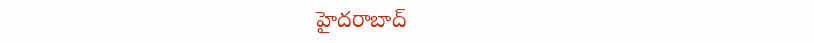హైదరాబాద్